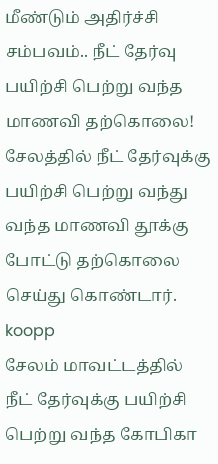மீண்டும் அதிர்ச்சி சம்பவம்.. நீட் தேர்வு பயிற்சி பெற்று வந்த மாணவி தற்கொலை!
சேலத்தில் நீட் தேர்வுக்கு பயிற்சி பெற்று வந்து வந்த மாணவி தூக்கு போட்டு தற்கொலை செய்து கொண்டார்.
koopp
சேலம் மாவட்டத்தில் நீட் தேர்வுக்கு பயிற்சி பெற்று வந்த கோபிகா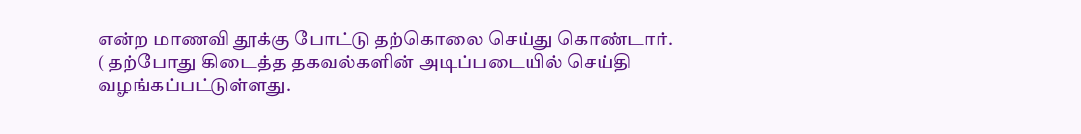என்ற மாணவி தூக்கு போட்டு தற்கொலை செய்து கொண்டார்.
( தற்போது கிடைத்த தகவல்களின் அடிப்படையில் செய்தி வழங்கப்பட்டுள்ளது.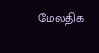மேலதிக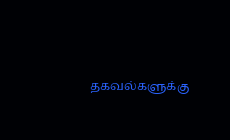தகவல்களுக்கு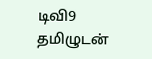டிவி9 தமிழுடன்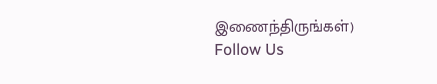இணைந்திருங்கள்)
Follow Us